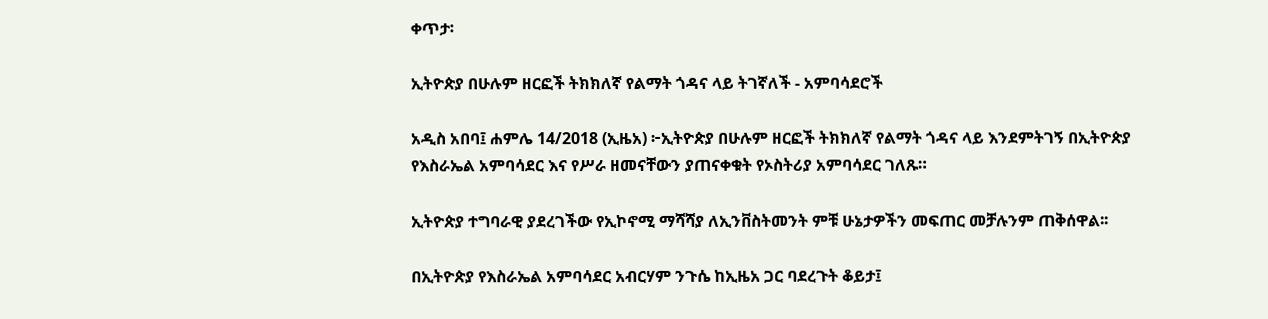ቀጥታ፡

ኢትዮጵያ በሁሉም ዘርፎች ትክክለኛ የልማት ጎዳና ላይ ትገኛለች - አምባሳደሮች

አዲስ አበባ፤ ሐምሌ 14/2018 (ኢዜአ) ፦ኢትዮጵያ በሁሉም ዘርፎች ትክክለኛ የልማት ጎዳና ላይ እንደምትገኝ በኢትዮጵያ የእስራኤል አምባሳደር እና የሥራ ዘመናቸውን ያጠናቀቁት የኦስትሪያ አምባሳደር ገለጹ።

ኢትዮጵያ ተግባራዊ ያደረገችው የኢኮኖሚ ማሻሻያ ለኢንቨስትመንት ምቹ ሁኔታዎችን መፍጠር መቻሉንም ጠቅሰዋል፡፡

በኢትዮጵያ የእስራኤል አምባሳደር አብርሃም ንጉሴ ከኢዜአ ጋር ባደረጉት ቆይታ፤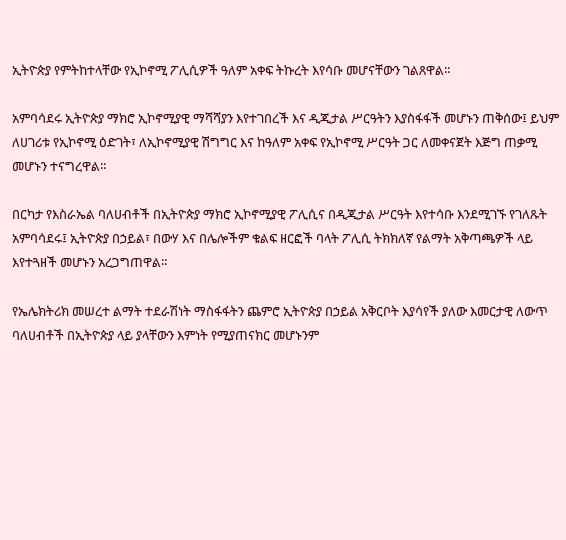ኢትዮጵያ የምትከተላቸው የኢኮኖሚ ፖሊሲዎች ዓለም አቀፍ ትኩረት እየሳቡ መሆናቸውን ገልጸዋል።

አምባሳደሩ ኢትዮጵያ ማክሮ ኢኮኖሚያዊ ማሻሻያን እየተገበረች እና ዲጂታል ሥርዓትን እያስፋፋች መሆኑን ጠቅሰው፤ ይህም ለሀገሪቱ የኢኮኖሚ ዕድገት፣ ለኢኮኖሚያዊ ሽግግር እና ከዓለም አቀፍ የኢኮኖሚ ሥርዓት ጋር ለመቀናጀት እጅግ ጠቃሚ መሆኑን ተናግረዋል።

በርካታ የእስራኤል ባለሀብቶች በኢትዮጵያ ማክሮ ኢኮኖሚያዊ ፖሊሲና በዲጂታል ሥርዓት እየተሳቡ እንደሚገኙ የገለጹት አምባሳደሩ፤ ኢትዮጵያ በኃይል፣ በውሃ እና በሌሎችም ቁልፍ ዘርፎች ባላት ፖሊሲ ትክክለኛ የልማት አቅጣጫዎች ላይ እየተጓዘች መሆኑን አረጋግጠዋል።

የኤሌክትሪክ መሠረተ ልማት ተደራሽነት ማስፋፋትን ጨምሮ ኢትዮጵያ በኃይል አቅርቦት እያሳየች ያለው እመርታዊ ለውጥ ባለሀብቶች በኢትዮጵያ ላይ ያላቸውን እምነት የሚያጠናክር መሆኑንም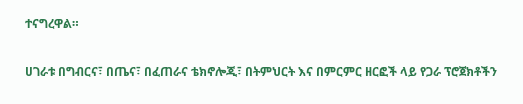ተናግረዋል።

ሀገራቱ በግብርና፣ በጤና፣ በፈጠራና ቴክኖሎጂ፣ በትምህርት እና በምርምር ዘርፎች ላይ የጋራ ፕሮጀክቶችን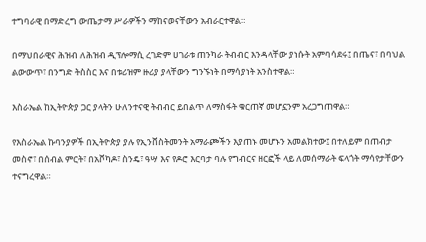ተግባራዊ በማድረግ ውጤታማ ሥራዎችን ማከናወናቸውን አብራርተዋል።

በማህበራዊና ሕዝብ ለሕዝብ ዲፕሎማሲ ረገድም ሀገራቱ ጠንካራ ትብብር እንዳላቸው ያነሱት አምባሳደሩ፤ በጤና፣ በባህል ልውውጥ፣ በንግድ ትስስር እና በቱሪዝም ዙሪያ ያላቸውን ግንኙነት በማሳያነት አንስተዋል።

እስራኤል ከኢትዮጵያ ጋር ያላትን ሁለንተናዊ ትብብር ይበልጥ ለማስፋት ቁርጠኛ መሆኗንም አረጋግጠዋል።

የእስራኤል ኩባንያዎች በኢትዮጵያ ያሉ የኢንቨስትመንት አማራጮችን እያጠኑ መሆኑን አመልክተው፤ በተለይም በጠብታ መስኖ፣ በሰብል ምርት፣ በአቮካዶ፣ ስንዴ፣ ዓሣ እና የዶሮ እርባታ ባሉ የግብርና ዘርፎች ላይ ለመሰማራት ፍላጎት ማሳየታቸውን ተናግረዋል።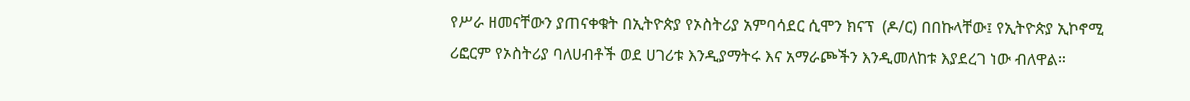የሥራ ዘመናቸውን ያጠናቀቁት በኢትዮጵያ የኦስትሪያ አምባሳደር ሲሞን ክናፕ  (ዶ/ር) በበኩላቸው፤ የኢትዮጵያ ኢኮኖሚ ሪፎርም የኦስትሪያ ባለሀብቶች ወደ ሀገሪቱ እንዲያማትሩ እና አማራጮችን እንዲመለከቱ እያደረገ ነው ብለዋል።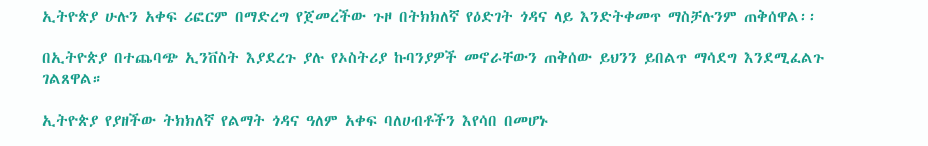ኢትዮጵያ ሁሉን አቀፍ ሪፎርም በማድረግ የጀመረችው ጉዞ በትክክለኛ የዕድገት ጎዳና ላይ እንድትቀመጥ ማስቻሉንም ጠቅሰዋል፡፡

በኢትዮጵያ በተጨባጭ ኢንቨስት እያደረጉ ያሉ የኦስትሪያ ኩባንያዎች መኖራቸውን ጠቅሰው ይህንን ይበልጥ ማሳደግ እንደሚፈልጉ ገልጸዋል።

ኢትዮጵያ የያዘችው ትክክለኛ የልማት ጎዳና ዓለም አቀፍ ባለሀብቶችን እየሳበ በመሆኑ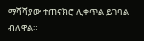ማሻሻያው ተጠናክሮ ሊቀጥል ይገባል ብለዋል።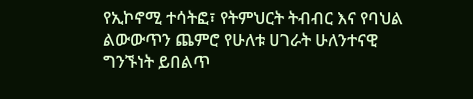የኢኮኖሚ ተሳትፎ፣ የትምህርት ትብብር እና የባህል ልውውጥን ጨምሮ የሁለቱ ሀገራት ሁለንተናዊ ግንኙነት ይበልጥ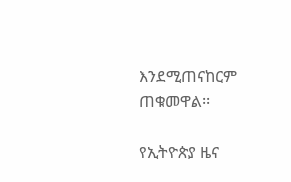እንደሚጠናከርም ጠቁመዋል፡፡

የኢትዮጵያ ዜና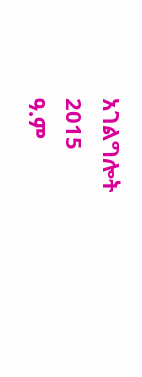አገልግሎት
2015
ዓ.ም